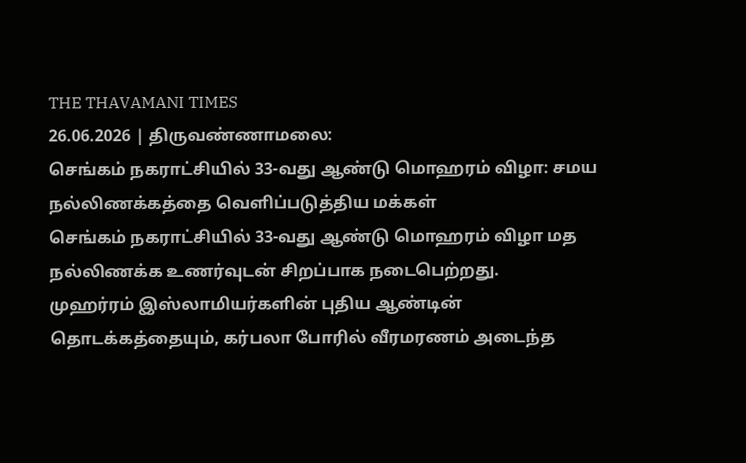THE THAVAMANI TIMES
26.06.2026 | திருவண்ணாமலை:
செங்கம் நகராட்சியில் 33-வது ஆண்டு மொஹரம் விழா: சமய நல்லிணக்கத்தை வெளிப்படுத்திய மக்கள்
செங்கம் நகராட்சியில் 33-வது ஆண்டு மொஹரம் விழா மத நல்லிணக்க உணர்வுடன் சிறப்பாக நடைபெற்றது.
முஹர்ரம் இஸ்லாமியர்களின் புதிய ஆண்டின் தொடக்கத்தையும், கர்பலா போரில் வீரமரணம் அடைந்த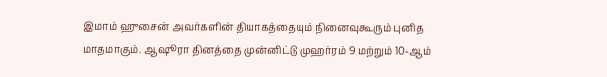இமாம் ஹுசைன் அவர்களின் தியாகத்தையும் நினைவுகூரும் புனித மாதமாகும். ஆஷூரா தினத்தை முன்னிட்டு முஹர்ரம் 9 மற்றும் 10-ஆம்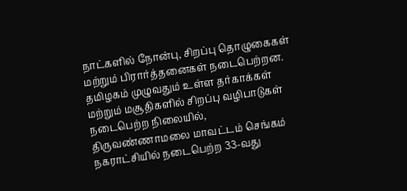நாட்களில் நோன்பு, சிறப்பு தொழுகைகள் மற்றும் பிரார்த்தனைகள் நடைபெற்றன.
தமிழகம் முழுவதும் உள்ள தர்காக்கள் மற்றும் மசூதிகளில் சிறப்பு வழிபாடுகள் நடைபெற்ற நிலையில், திருவண்ணாமலை மாவட்டம் செங்கம் நகராட்சியில் நடைபெற்ற 33-வது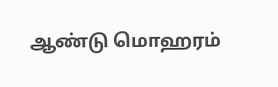ஆண்டு மொஹரம்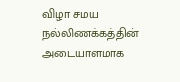விழா சமய நல்லிணக்கத்தின் அடையாளமாக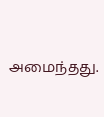அமைந்தது.